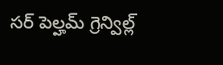సర్ పెల్హమ్ గ్రెన్విల్ల్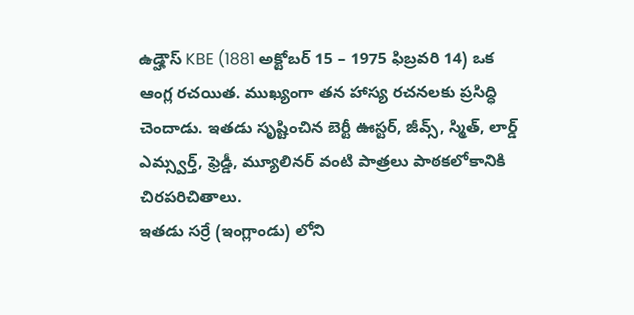ఉడ్హౌస్ KBE (1881 అక్టోబర్ 15 – 1975 ఫిబ్రవరి 14) ఒక ఆంగ్ల రచయిత. ముఖ్యంగా తన హాస్య రచనలకు ప్రసిద్ధి చెందాడు. ఇతడు సృష్టించిన బెర్టీ ఊస్టర్, జీవ్స్, స్మిత్, లార్డ్ ఎమ్స్వర్త్, ఫ్రెడ్డీ, మ్యూలినర్ వంటి పాత్రలు పాఠకలోకానికి చిరపరిచితాలు.
ఇతడు సర్రే (ఇంగ్లాండు) లోని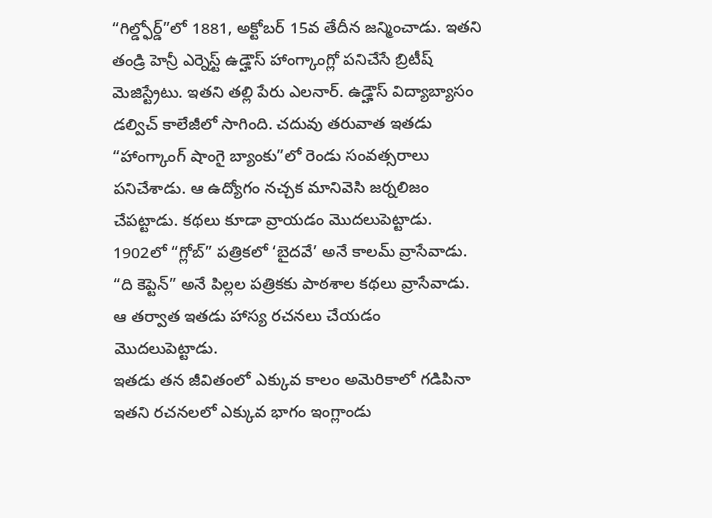“గిల్డ్ఫోర్డ్”లో 1881, అక్టోబర్ 15వ తేదీన జన్మించాడు. ఇతని తండ్రి హెన్రీ ఎర్నెస్ట్ ఉడ్హౌస్ హాంగ్కాంగ్లో పనిచేసే బ్రిటీష్ మెజిస్ట్రేటు. ఇతని తల్లి పేరు ఎలనార్. ఉడ్హౌస్ విద్యాబ్యాసం డల్విచ్ కాలేజీలో సాగింది. చదువు తరువాత ఇతడు “హాంగ్కాంగ్ షాంగై బ్యాంకు”లో రెండు సంవత్సరాలు పనిచేశాడు. ఆ ఉద్యోగం నచ్చక మానివెసి జర్నలిజం చేపట్టాడు. కథలు కూడా వ్రాయడం మొదలుపెట్టాడు. 1902లో “గ్లోబ్” పత్రికలో ‘బైదవే’ అనే కాలమ్ వ్రాసేవాడు. “ది కెప్టెన్” అనే పిల్లల పత్రికకు పాఠశాల కథలు వ్రాసేవాడు. ఆ తర్వాత ఇతడు హాస్య రచనలు చేయడం మొదలుపెట్టాడు.
ఇతడు తన జీవితంలో ఎక్కువ కాలం అమెరికాలో గడిపినా ఇతని రచనలలో ఎక్కువ భాగం ఇంగ్లాండు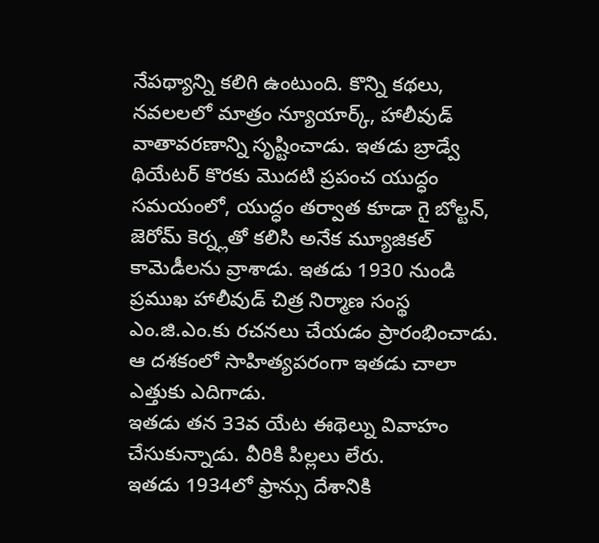నేపథ్యాన్ని కలిగి ఉంటుంది. కొన్ని కథలు, నవలలలో మాత్రం న్యూయార్క్, హాలీవుడ్ వాతావరణాన్ని సృష్టించాడు. ఇతడు బ్రాడ్వే థియేటర్ కొరకు మొదటి ప్రపంచ యుద్ధం సమయంలో, యుద్ధం తర్వాత కూడా గై బోల్టన్, జెరోమ్ కెర్న్లతో కలిసి అనేక మ్యూజికల్ కామెడీలను వ్రాశాడు. ఇతడు 1930 నుండి ప్రముఖ హాలీవుడ్ చిత్ర నిర్మాణ సంస్థ ఎం.జి.ఎం.కు రచనలు చేయడం ప్రారంభించాడు. ఆ దశకంలో సాహిత్యపరంగా ఇతడు చాలా ఎత్తుకు ఎదిగాడు.
ఇతడు తన 33వ యేట ఈథెల్ను వివాహం చేసుకున్నాడు. వీరికి పిల్లలు లేరు.
ఇతడు 1934లో ఫ్రాన్సు దేశానికి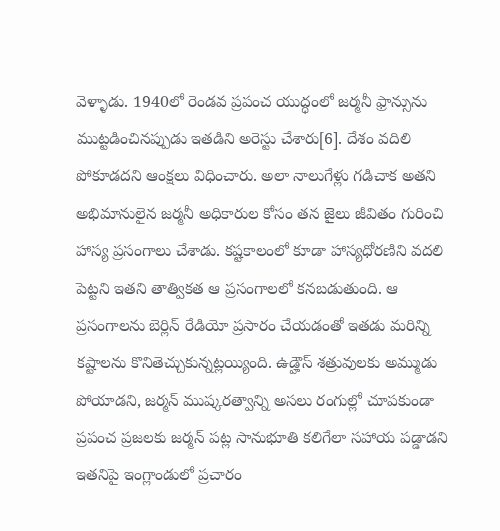వెళ్ళాడు. 1940లో రెండవ ప్రపంచ యుద్ధంలో జర్మనీ ఫ్రాన్సును ముట్టడించినప్పుడు ఇతడిని అరెస్టు చేశారు[6]. దేశం వదిలి పోకూడదని ఆంక్షలు విధించారు. అలా నాలుగేళ్లు గడిచాక అతని అభిమానులైన జర్మనీ అధికారుల కోసం తన జైలు జీవితం గురించి హాస్య ప్రసంగాలు చేశాడు. కష్టకాలంలో కూడా హాస్యధోరణిని వదలి పెట్టని ఇతని తాత్వికత ఆ ప్రసంగాలలో కనబడుతుంది. ఆ ప్రసంగాలను బెర్లిన్ రేడియో ప్రసారం చేయడంతో ఇతడు మరిన్ని కష్టాలను కొనితెచ్చుకున్నట్లయ్యింది. ఉడ్హౌస్ శత్రువులకు అమ్ముడు పోయాడని, జర్మన్ ముష్కరత్వాన్ని అసలు రంగుల్లో చూపకుండా ప్రపంచ ప్రజలకు జర్మన్ పట్ల సానుభూతి కలిగేలా సహాయ పడ్డాడని ఇతనిపై ఇంగ్లాండులో ప్రచారం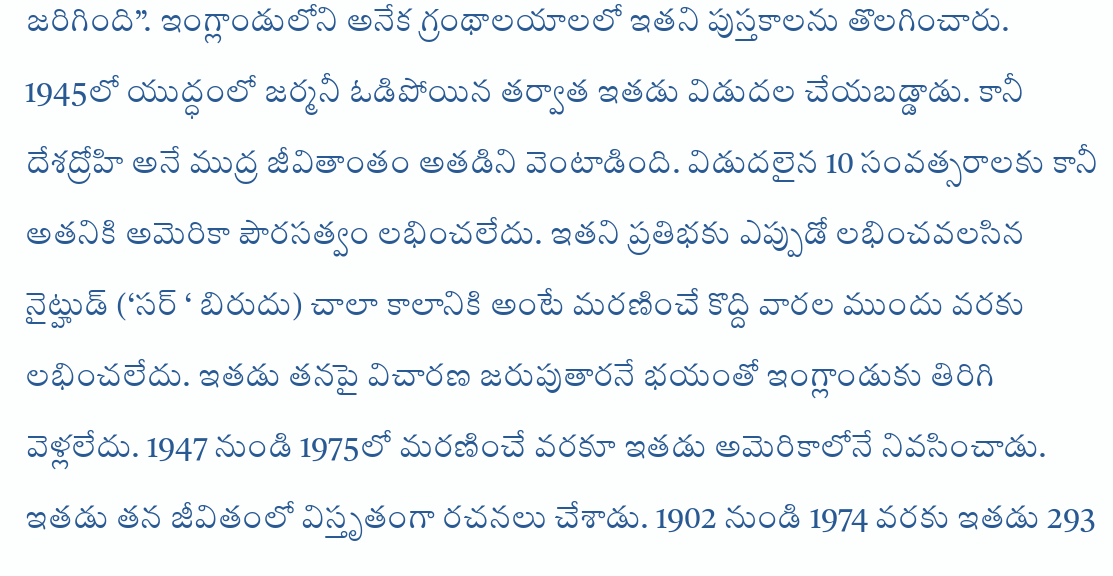జరిగింది”. ఇంగ్లాండులోని అనేక గ్రంథాలయాలలో ఇతని పుస్తకాలను తొలగించారు. 1945లో యుద్ధంలో జర్మనీ ఓడిపోయిన తర్వాత ఇతడు విడుదల చేయబడ్డాడు. కానీ దేశద్రోహి అనే ముద్ర జీవితాంతం అతడిని వెంటాడింది. విడుదలైన 10 సంవత్సరాలకు కానీ అతనికి అమెరికా పౌరసత్వం లభించలేదు. ఇతని ప్రతిభకు ఎప్పుడో లభించవలసిన నైట్హుడ్ (‘సర్ ‘ బిరుదు) చాలా కాలానికి అంటే మరణించే కొద్ది వారల ముందు వరకు లభించలేదు. ఇతడు తనపై విచారణ జరుపుతారనే భయంతో ఇంగ్లాండుకు తిరిగి వెళ్లలేదు. 1947 నుండి 1975లో మరణించే వరకూ ఇతడు అమెరికాలోనే నివసించాడు.
ఇతడు తన జీవితంలో విస్తృతంగా రచనలు చేశాడు. 1902 నుండి 1974 వరకు ఇతడు 293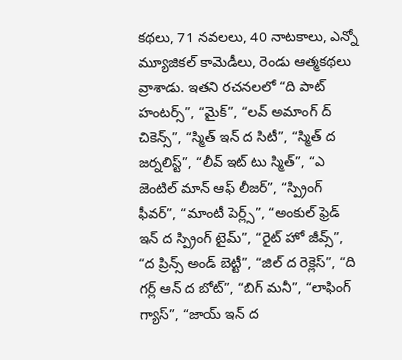కథలు, 71 నవలలు, 40 నాటకాలు, ఎన్నో మ్యూజికల్ కామెడీలు, రెండు ఆత్మకథలు వ్రాశాడు. ఇతని రచనలలో “ది పాట్ హంటర్స్”, “మైక్”, “లవ్ అమాంగ్ ద్ చికెన్స్”, “స్మిత్ ఇన్ ద సిటీ”, “స్మిత్ ద జర్నలిస్ట్”, “లీవ్ ఇట్ టు స్మిత్”, “ఎ జెంటిల్ మాన్ ఆఫ్ లీజర్”, “స్ప్రింగ్ ఫీవర్”, “మాంటీ పెర్ల్స్”, “అంకుల్ ఫ్రెడ్ ఇన్ ద స్ప్రింగ్ టైమ్”, “రైట్ హో జీవ్స్”, “ద ప్రిన్స్ అండ్ బెట్టీ”, “జిల్ ద రెక్లెస్”, “ది గర్ల్ ఆన్ ద బోట్”, “బిగ్ మనీ”, “లాఫింగ్ గ్యాస్”, “జాయ్ ఇన్ ద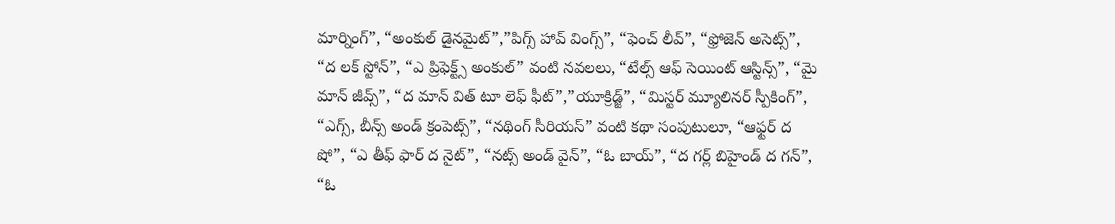మార్నింగ్”, “అంకుల్ డైనమైట్”,”పిగ్స్ హావ్ వింగ్స్”, “ఫెంచ్ లీవ్”, “ఫ్రోజెన్ అసెట్స్”, “ద లక్ స్టోన్”, “ఎ ప్రిఫెక్ట్స్ అంకుల్” వంటి నవలలు, “టేల్స్ ఆఫ్ సెయింట్ ఆస్టిన్స్”, “మై మాన్ జీవ్స్”, “ద మాన్ విత్ టూ లెఫ్ ఫీట్”,”యూక్రిడ్జ్”, “మిస్టర్ మ్యూలినర్ స్పీకింగ్”, “ఎగ్స్, బీన్స్ అండ్ క్రంపెట్స్”, “నథింగ్ సీరియస్” వంటి కథా సంపుటులూ, “ఆఫ్టర్ ద షో”, “ఎ తీఫ్ ఫార్ ద నైట్”, “నట్స్ అండ్ వైన్”, “ఓ బాయ్”, “ద గర్ల్ బిహైండ్ ద గన్”, “ఓ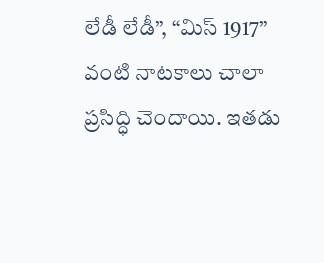లేడీ లేడీ”, “మిస్ 1917” వంటి నాటకాలు చాలా ప్రసిద్ధి చెందాయి. ఇతడు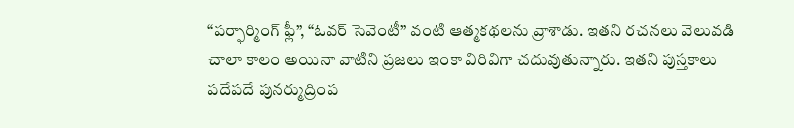“పర్ఫార్మింగ్ ఫ్లీ”, “ఓవర్ సెవెంటీ” వంటి ఆత్మకథలను వ్రాశాడు. ఇతని రచనలు వెలువడి చాలా కాలం అయినా వాటిని ప్రజలు ఇంకా విరివిగా చదువుతున్నారు. ఇతని పుస్తకాలు పదేపదే పునర్ముద్రింప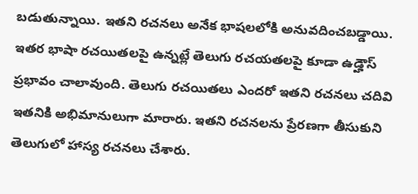బడుతున్నాయి. ఇతని రచనలు అనేక భాషలలోకి అనువదించబడ్డాయి.
ఇతర భాషా రచయితలపై ఉన్నట్లే తెలుగు రచయతలపై కూడా ఉడ్హౌస్ ప్రభావం చాలావుంది. తెలుగు రచయితలు ఎందరో ఇతని రచనలు చదివి ఇతనికి అభిమానులుగా మారారు. ఇతని రచనలను ప్రేరణగా తీసుకుని తెలుగులో హాస్య రచనలు చేశారు.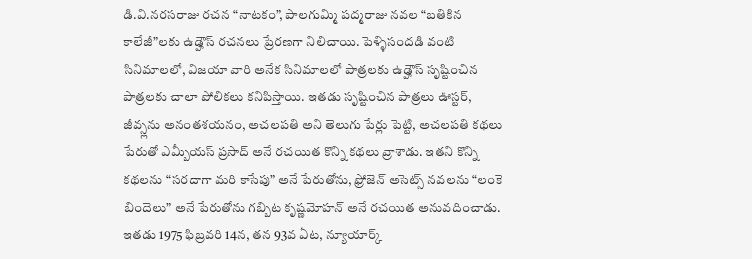డి.వి.నరసరాజు రచన “నాటకం”, పాలగుమ్మి పద్మరాజు నవల “బతికిన కాలేజీ”లకు ఉడ్హౌస్ రచనలు ప్రేరణగా నిలిచాయి. పెళ్ళిసందడి వంటి సినిమాలలో, విజయా వారి అనేక సినిమాలలో పాత్రలకు ఉడ్హౌస్ సృష్టించిన పాత్రలకు చాలా పోలికలు కనిపిస్తాయి. ఇతడు సృష్టించిన పాత్రలు ఊస్టర్, జీవ్స్లను అనంతశయనం, అచలపతి అని తెలుగు పేర్లు పెట్టి, అచలపతి కథలు పేరుతో ఎమ్బీయస్ ప్రసాద్ అనే రచయిత కొన్ని కథలు వ్రాశాడు. ఇతని కొన్ని కథలను “సరదాగా మరి కాసేపు” అనే పేరుతోను, ఫ్రోజెన్ అసెట్స్ నవలను “లంకె బిందెలు” అనే పేరుతోను గబ్బిట కృష్ణమోహన్ అనే రచయిత అనువదించాడు.
ఇతడు 1975 ఫిబ్రవరి 14న, తన 93వ ఏట, న్యూయార్క్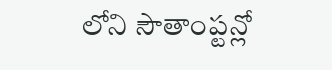లోని సౌతాంప్టన్లో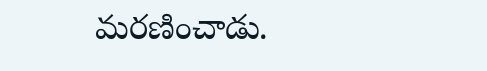మరణించాడు.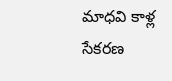మాధవి కాళ్ల
సేకరణ